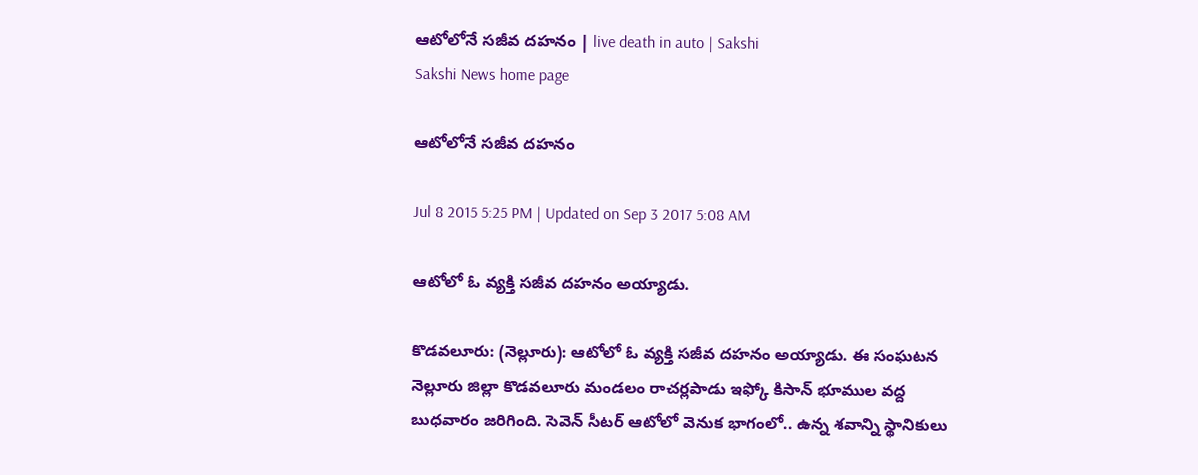ఆటోలోనే సజీవ దహనం | live death in auto | Sakshi
Sakshi News home page

ఆటోలోనే సజీవ దహనం

Jul 8 2015 5:25 PM | Updated on Sep 3 2017 5:08 AM

ఆటోలో ఓ వ్యక్తి సజీవ దహనం అయ్యాడు.

కొడవలూరు: (నెల్లూరు): ఆటోలో ఓ వ్యక్తి సజీవ దహనం అయ్యాడు. ఈ సంఘటన నెల్లూరు జిల్లా కొడవలూరు మండలం రాచర్లపాడు ఇఫ్కో కిసాన్ భూముల వద్ద బుధవారం జరిగింది. సెవెన్ సీటర్ ఆటోలో వెనుక భాగంలో.. ఉన్న శవాన్ని స్థానికులు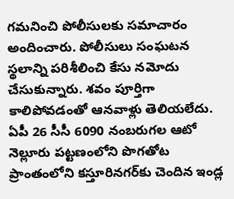గమనించి పోలీసులకు సమాచారం అందించారు. పోలీసులు సంఘటన స్థలాన్ని పరిశీలించి కేసు నమోదు చేసుకున్నారు. శవం పూర్తిగా కాలిపోవడంతో ఆనవాళ్లు తెలియలేదు. ఏపీ 26 సీసీ 6090 నంబరుగల ఆటో నెల్లూరు పట్టణంలోని పొగతోట ప్రాంతంలోని కస్తూరినగర్‌కు చెందిన ఇండ్ల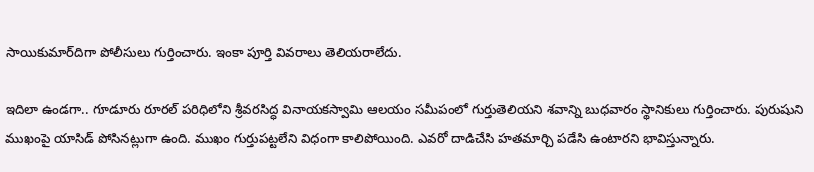సాయికుమార్‌దిగా పోలీసులు గుర్తించారు. ఇంకా పూర్తి వివరాలు తెలియరాలేదు.

ఇదిలా ఉండగా.. గూడూరు రూరల్ పరిధిలోని శ్రీవరసిద్ధ వినాయకస్వామి ఆలయం సమీపంలో గుర్తుతెలియని శవాన్ని బుధవారం స్థానికులు గుర్తించారు. పురుషుని ముఖంపై యాసిడ్ పోసినట్లుగా ఉంది. ముఖం గుర్తుపట్టలేని విధంగా కాలిపోయింది. ఎవరో దాడిచేసి హతమార్చి పడేసి ఉంటారని భావిస్తున్నారు.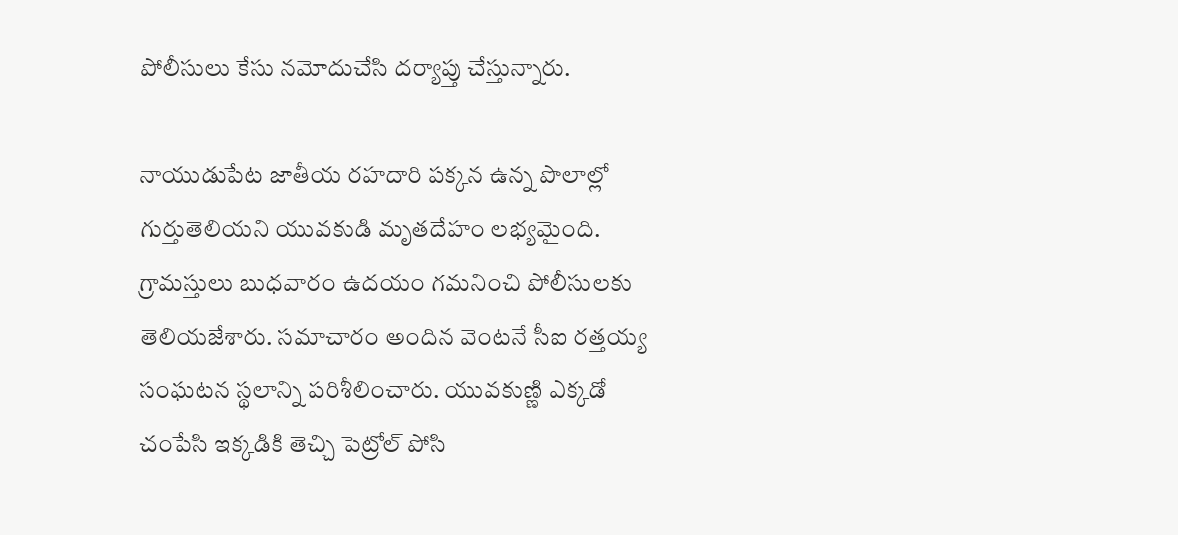పోలీసులు కేసు నమోదుచేసి దర్యాప్తు చేస్తున్నారు.

నాయుడుపేట జాతీయ రహదారి పక్కన ఉన్న పొలాల్లో గుర్తుతెలియని యువకుడి మృతదేహం లభ్యమైంది. గ్రామస్తులు బుధవారం ఉదయం గమనించి పోలీసులకు తెలియజేశారు. సమాచారం అందిన వెంటనే సీఐ రత్తయ్య సంఘటన స్థలాన్ని పరిశీలించారు. యువకుణ్ణి ఎక్కడో చంపేసి ఇక్కడికి తెచ్చి పెట్రోల్‌ పోసి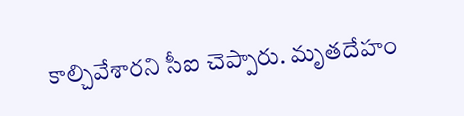కాల్చివేశారని సీఐ చెప్పారు. మృతదేహం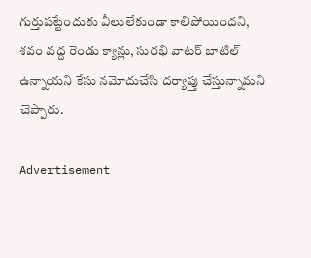గుర్తుపట్టేందుకు వీలులేకుండా కాలిపోయిందని, శవం వద్ద రెండు క్యాన్లు, సురభి వాటర్ బాటిల్ ఉన్నాయని కేసు నమోదుచేసి దర్యాప్తు చేస్తున్నామని చెప్పారు.

Advertisement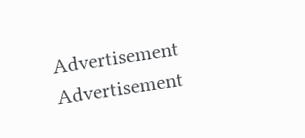Advertisement
Advertisement